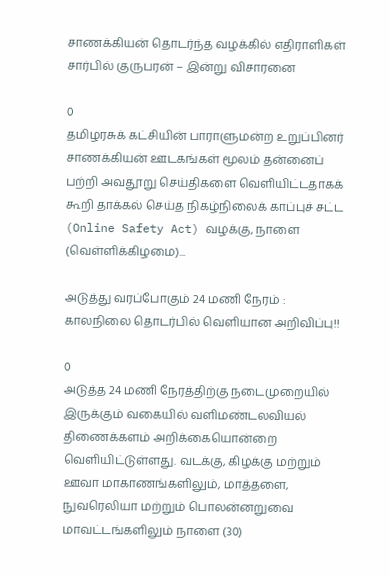சாணக்கியன் தொடர்ந்த வழக்கில் எதிராளிகள் சார்பில் குருபரன் – இன்று விசாரனை

0
தமிழரசுக் கட்சியின் பாராளுமன்ற உறுப்பினர் சாணக்கியன் ஊடகங்கள் மூலம் தன்னைப் பற்றி அவதூறு செய்திகளை வெளியிட்டதாகக் கூறி தாக்கல் செய்த நிகழ்நிலைக் காப்புச் சட்ட (Online Safety Act) வழக்கு, நாளை (வெள்ளிக்கிழமை)...

அடுத்து வரப்போகும் 24 மணி நேரம் : காலநிலை தொடர்பில் வெளியான அறிவிப்பு!!

0
அடுத்த 24 மணி நேரத்திற்கு நடைமுறையில் இருக்கும் வகையில் வளிமண்டலவியல் திணைக்களம் அறிக்கையொன்றை வெளியிட்டுள்ளது. வடக்கு, கிழக்கு மற்றும் ஊவா மாகாணங்களிலும், மாத்தளை, நுவரெலியா மற்றும் பொலன்னறுவை மாவட்டங்களிலும் நாளை (30)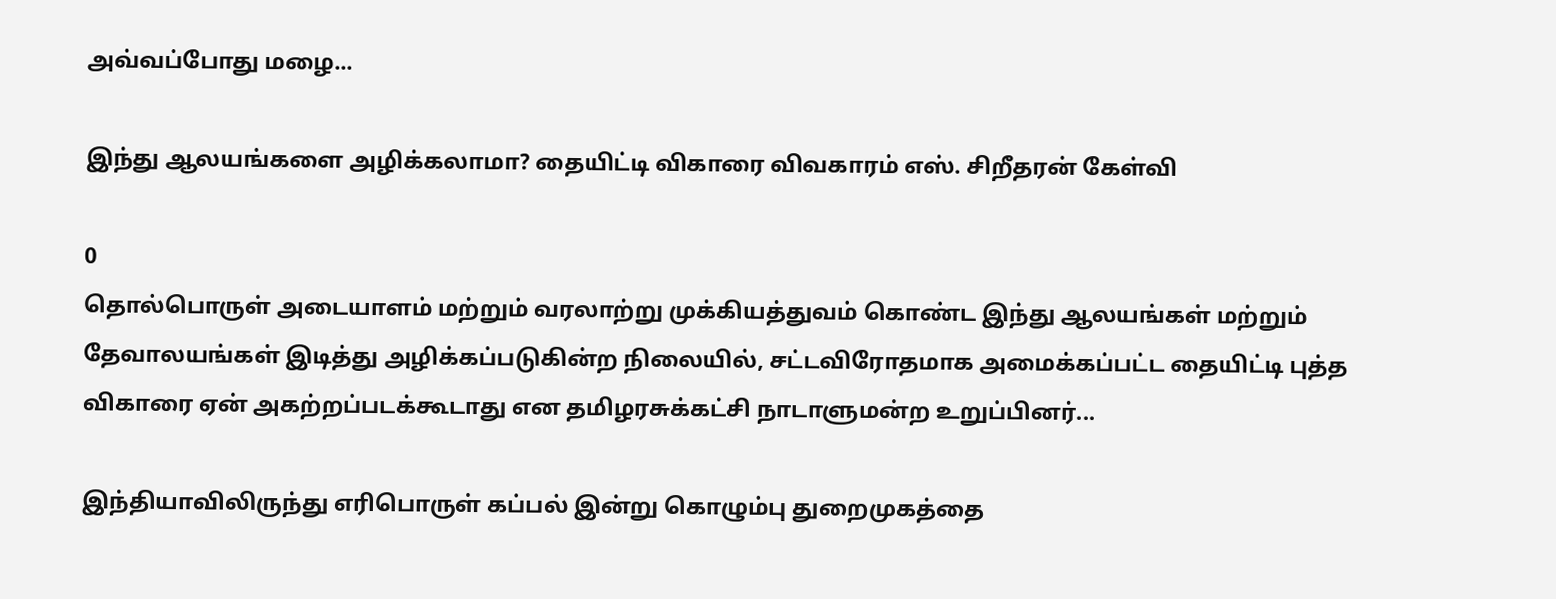அவ்வப்போது மழை...

இந்து ஆலயங்களை அழிக்கலாமா? தையிட்டி விகாரை விவகாரம் எஸ். சிறீதரன் கேள்வி

0
தொல்பொருள் அடையாளம் மற்றும் வரலாற்று முக்கியத்துவம் கொண்ட இந்து ஆலயங்கள் மற்றும் தேவாலயங்கள் இடித்து அழிக்கப்படுகின்ற நிலையில், சட்டவிரோதமாக அமைக்கப்பட்ட தையிட்டி புத்த விகாரை ஏன் அகற்றப்படக்கூடாது என தமிழரசுக்கட்சி நாடாளுமன்ற உறுப்பினர்...

இந்தியாவிலிருந்து எரிபொருள் கப்பல் இன்று கொழும்பு துறைமுகத்தை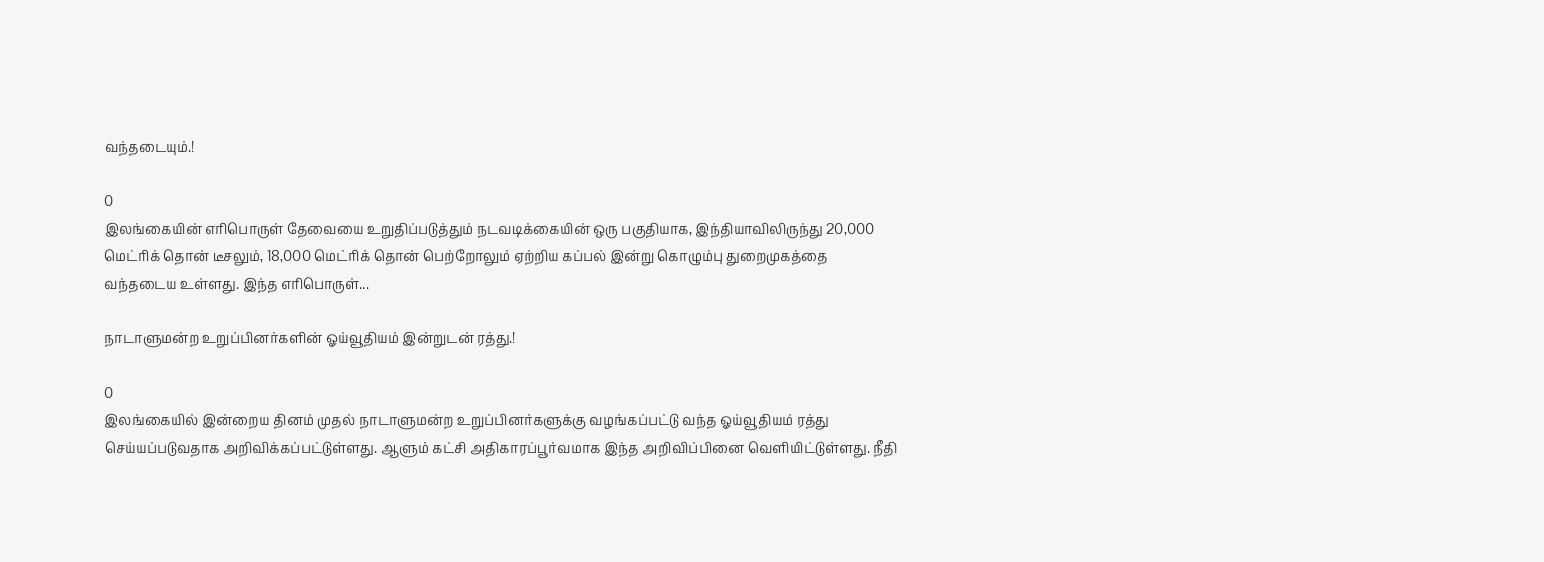வந்தடையும்.!

0
இலங்கையின் எரிபொருள் தேவையை உறுதிப்படுத்தும் நடவடிக்கையின் ஒரு பகுதியாக, இந்தியாவிலிருந்து 20,000 மெட்ரிக் தொன் டீசலும், 18,000 மெட்ரிக் தொன் பெற்றோலும் ஏற்றிய கப்பல் இன்று கொழும்பு துறைமுகத்தை வந்தடைய உள்ளது. இந்த எரிபொருள்...

நாடாளுமன்ற உறுப்பினர்களின் ஓய்வூதியம் இன்றுடன் ரத்து.!

0
இலங்கையில் இன்றைய தினம் முதல் நாடாளுமன்ற உறுப்பினர்களுக்கு வழங்கப்பட்டு வந்த ஓய்வூதியம் ரத்து செய்யப்படுவதாக அறிவிக்கப்பட்டுள்ளது. ஆளும் கட்சி அதிகாரப்பூர்வமாக இந்த அறிவிப்பினை வெளியிட்டுள்ளது. நீதி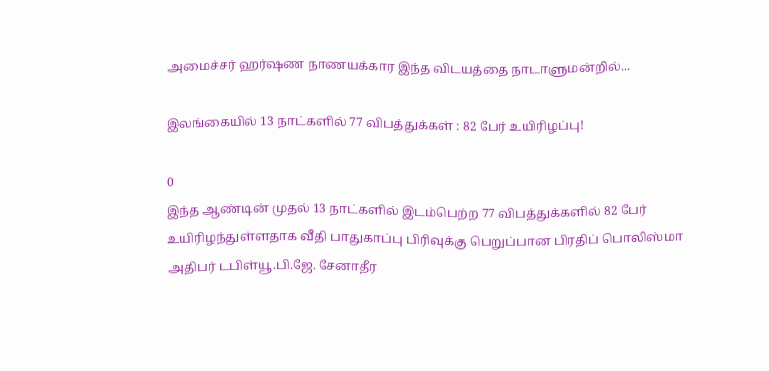அமைச்சர் ஹர்ஷண நாணயக்கார இந்த விடயத்தை நாடாளுமன்றில்...

இலங்கையில் 13 நாட்களில் 77 விபத்துக்கள் : 82 பேர் உயிரிழப்பு!

0
இந்த ஆண்டின் முதல் 13 நாட்களில் இடம்பெற்ற 77 விபத்துக்களில் 82 பேர் உயிரிழந்துள்ளதாக வீதி பாதுகாப்பு பிரிவுக்கு பெறுப்பான பிரதிப் பொலிஸ்மா அதிபர் டபிள்யூ.பி.ஜே. சேனாதீர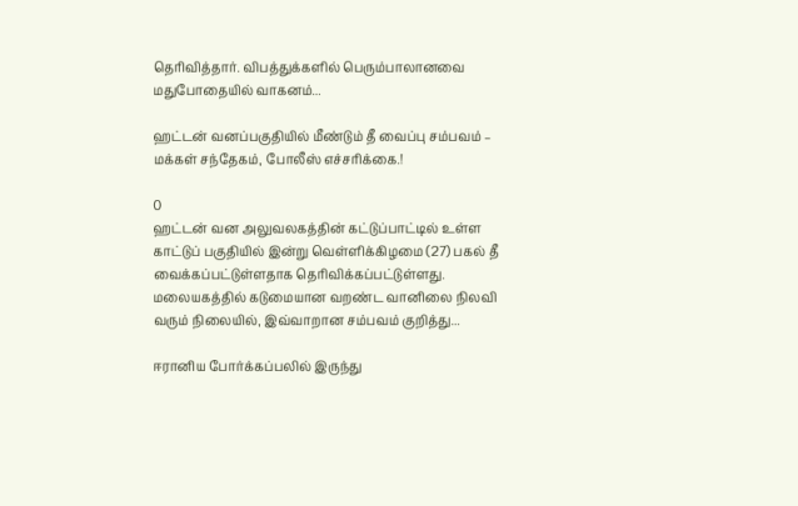தெரிவித்தார். விபத்துக்களில் பெரும்பாலானவை மதுபோதையில் வாகனம்...

ஹட்டன் வனப்பகுதியில் மீண்டும் தீ வைப்பு சம்பவம் – மக்கள் சந்தேகம், போலீஸ் எச்சரிக்கை.!

0
ஹட்டன் வன அலுவலகத்தின் கட்டுப்பாட்டில் உள்ள காட்டுப் பகுதியில் இன்று வெள்ளிக்கிழமை (27) பகல் தீ வைக்கப்பட்டுள்ளதாக தெரிவிக்கப்பட்டுள்ளது. மலையகத்தில் கடுமையான வறண்ட வானிலை நிலவி வரும் நிலையில், இவ்வாறான சம்பவம் குறித்து...

ஈரானிய போர்க்கப்பலில் இருந்து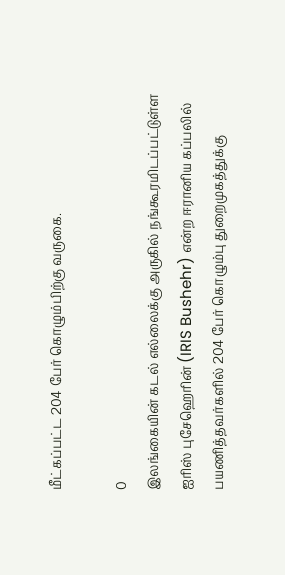மீட்கப்பட்ட 204 பேர் கொழும்பிற்கு வருகை.

0
இலங்கையின் கடல் எல்லைக்கு அருகில் நங்கூரமிடப்பட்டுள்ள ஐரிஸ் புசேஹெரின் (IRIS Bushehr) என்ற ஈரானிய கப்பலில் பயணித்தவர்களில் 204 பேர் கொழும்பு துறைமுகத்துக்கு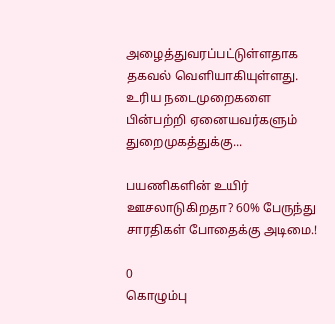அழைத்துவரப்பட்டுள்ளதாக தகவல் வெளியாகியுள்ளது. உரிய நடைமுறைகளை பின்பற்றி ஏனையவர்களும் துறைமுகத்துக்கு...

பயணிகளின் உயிர் ஊசலாடுகிறதா? 60% பேருந்து சாரதிகள் போதைக்கு அடிமை.!

0
கொழும்பு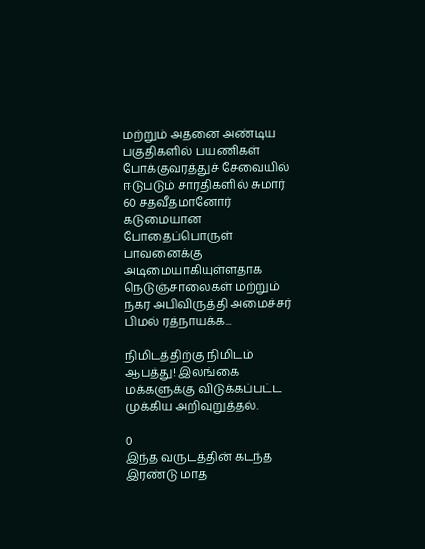மற்றும் அதனை அண்டிய பகுதிகளில் பயணிகள் போக்குவரத்துச் சேவையில் ஈடுபடும் சாரதிகளில் சுமார் 60 சதவீதமானோர் கடுமையான போதைப்பொருள் பாவனைக்கு அடிமையாகியுள்ளதாக நெடுஞ்சாலைகள் மற்றும் நகர அபிவிருத்தி அமைச்சர் பிமல் ரத்நாயக்க...

நிமிடத்திற்கு நிமிடம் ஆபத்து! இலங்கை மக்களுக்கு விடுக்கப்பட்ட முக்கிய அறிவுறுத்தல்.

0
இந்த வருடத்தின் கடந்த இரண்டு மாத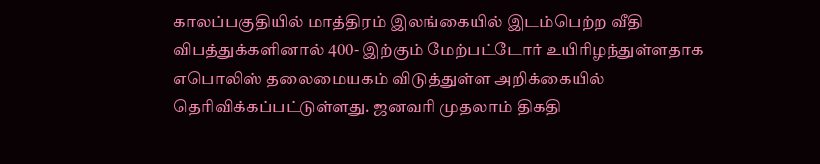காலப்பகுதியில் மாத்திரம் இலங்கையில் இடம்பெற்ற வீதி விபத்துக்களினால் 400- இற்கும் மேற்பட்டோர் உயிரிழந்துள்ளதாக எபொலிஸ் தலைமையகம் விடுத்துள்ள அறிக்கையில் தெரிவிக்கப்பட்டுள்ளது. ஜனவரி முதலாம் திகதி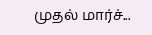முதல் மார்ச்...